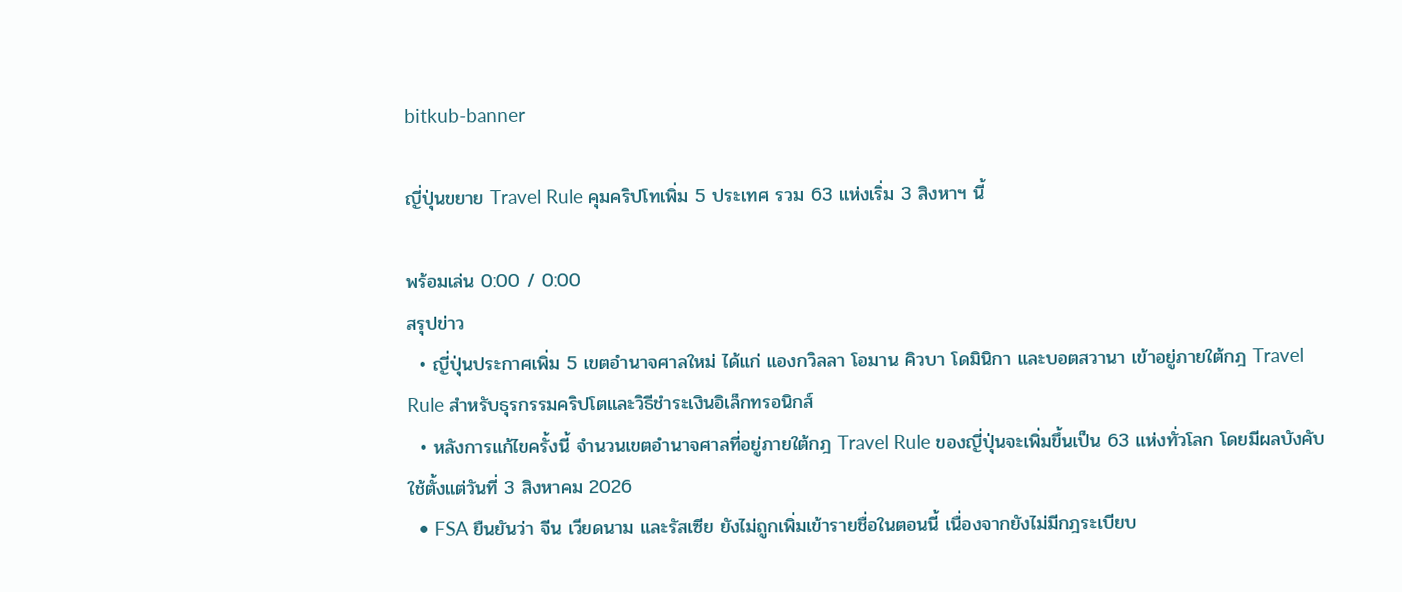bitkub-banner

ญี่ปุ่นขยาย Travel Rule คุมคริปโทเพิ่ม 5 ประเทศ รวม 63 แห่งเริ่ม 3 สิงหาฯ นี้

พร้อมเล่น 0:00 / 0:00
สรุปข่าว
  • ญี่ปุ่นประกาศเพิ่ม 5 เขตอำนาจศาลใหม่ ได้แก่ แองกวิลลา โอมาน คิวบา โดมินิกา และบอตสวานา เข้าอยู่ภายใต้กฎ Travel Rule สำหรับธุรกรรมคริปโตและวิธีชำระเงินอิเล็กทรอนิกส์
  • หลังการแก้ไขครั้งนี้ จำนวนเขตอำนาจศาลที่อยู่ภายใต้กฎ Travel Rule ของญี่ปุ่นจะเพิ่มขึ้นเป็น 63 แห่งทั่วโลก โดยมีผลบังคับใช้ตั้งแต่วันที่ 3 สิงหาคม 2026
  • FSA ยืนยันว่า จีน เวียดนาม และรัสเซีย ยังไม่ถูกเพิ่มเข้ารายชื่อในตอนนี้ เนื่องจากยังไม่มีกฎระเบียบ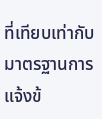ที่เทียบเท่ากับมาตรฐานการแจ้งข้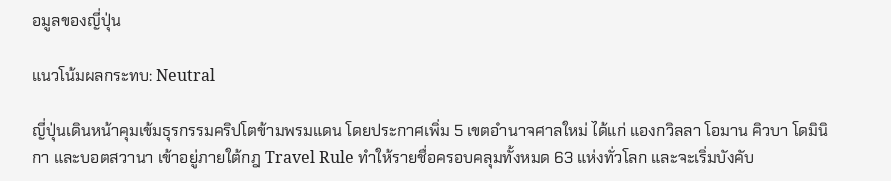อมูลของญี่ปุ่น

แนวโน้มผลกระทบ: Neutral

ญี่ปุ่นเดินหน้าคุมเข้มธุรกรรมคริปโตข้ามพรมแดน โดยประกาศเพิ่ม 5 เขตอำนาจศาลใหม่ ได้แก่ แองกวิลลา โอมาน คิวบา โดมินิกา และบอตสวานา เข้าอยู่ภายใต้กฎ Travel Rule ทำให้รายชื่อครอบคลุมทั้งหมด 63 แห่งทั่วโลก และจะเริ่มบังคับ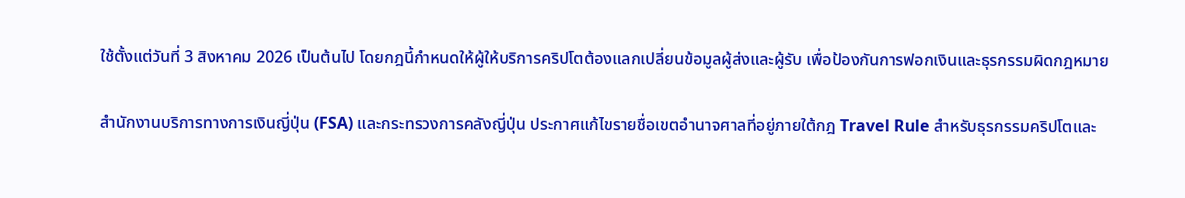ใช้ตั้งแต่วันที่ 3 สิงหาคม 2026 เป็นต้นไป โดยกฎนี้กำหนดให้ผู้ให้บริการคริปโตต้องแลกเปลี่ยนข้อมูลผู้ส่งและผู้รับ เพื่อป้องกันการฟอกเงินและธุรกรรมผิดกฎหมาย

สำนักงานบริการทางการเงินญี่ปุ่น (FSA) และกระทรวงการคลังญี่ปุ่น ประกาศแก้ไขรายชื่อเขตอำนาจศาลที่อยู่ภายใต้กฎ Travel Rule สำหรับธุรกรรมคริปโตและ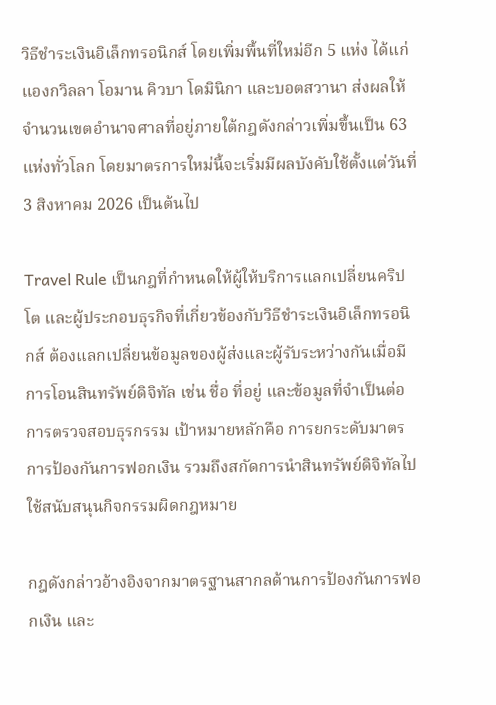วิธีชำระเงินอิเล็กทรอนิกส์ โดยเพิ่มพื้นที่ใหม่อีก 5 แห่ง ได้แก่ แองกวิลลา โอมาน คิวบา โดมินิกา และบอตสวานา ส่งผลให้จำนวนเขตอำนาจศาลที่อยู่ภายใต้กฎดังกล่าวเพิ่มขึ้นเป็น 63 แห่งทั่วโลก โดยมาตรการใหม่นี้จะเริ่มมีผลบังคับใช้ตั้งแต่วันที่ 3 สิงหาคม 2026 เป็นต้นไป

Travel Rule เป็นกฎที่กำหนดให้ผู้ให้บริการแลกเปลี่ยนคริปโต และผู้ประกอบธุรกิจที่เกี่ยวข้องกับวิธีชำระเงินอิเล็กทรอนิกส์ ต้องแลกเปลี่ยนข้อมูลของผู้ส่งและผู้รับระหว่างกันเมื่อมีการโอนสินทรัพย์ดิจิทัล เช่น ชื่อ ที่อยู่ และข้อมูลที่จำเป็นต่อการตรวจสอบธุรกรรม เป้าหมายหลักคือ การยกระดับมาตรการป้องกันการฟอกเงิน รวมถึงสกัดการนำสินทรัพย์ดิจิทัลไปใช้สนับสนุนกิจกรรมผิดกฎหมาย

กฎดังกล่าวอ้างอิงจากมาตรฐานสากลด้านการป้องกันการฟอกเงิน และ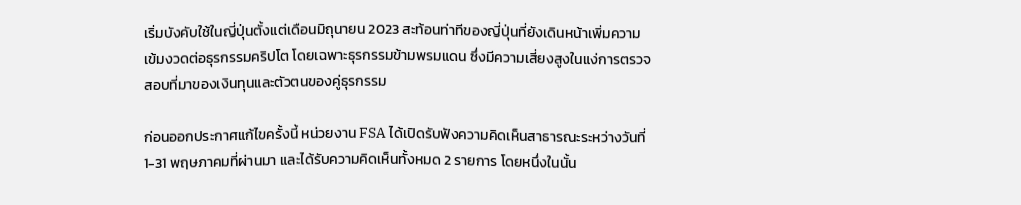เริ่มบังคับใช้ในญี่ปุ่นตั้งแต่เดือนมิถุนายน 2023 สะท้อนท่าทีของญี่ปุ่นที่ยังเดินหน้าเพิ่มความเข้มงวดต่อธุรกรรมคริปโต โดยเฉพาะธุรกรรมข้ามพรมแดน ซึ่งมีความเสี่ยงสูงในแง่การตรวจสอบที่มาของเงินทุนและตัวตนของคู่ธุรกรรม

ก่อนออกประกาศแก้ไขครั้งนี้ หน่วยงาน FSA ได้เปิดรับฟังความคิดเห็นสาธารณะระหว่างวันที่ 1-31 พฤษภาคมที่ผ่านมา และได้รับความคิดเห็นทั้งหมด 2 รายการ โดยหนึ่งในนั้น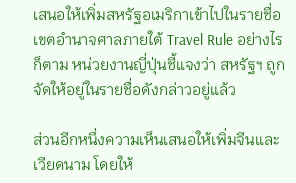เสนอให้เพิ่มสหรัฐอเมริกาเข้าไปในรายชื่อเขตอำนาจศาลภายใต้ Travel Rule อย่างไรก็ตาม หน่วยงานญี่ปุ่นชี้แจงว่า สหรัฐฯ ถูกจัดให้อยู่ในรายชื่อดังกล่าวอยู่แล้ว

ส่วนอีกหนึ่งความเห็นเสนอให้เพิ่มจีนและเวียดนาม โดยให้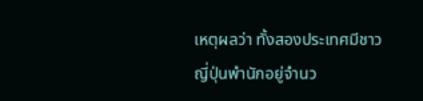เหตุผลว่า ทั้งสองประเทศมีชาวญี่ปุ่นพำนักอยู่จำนว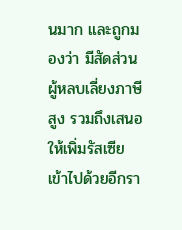นมาก และถูกมองว่า มีสัดส่วนผู้หลบเลี่ยงภาษีสูง รวมถึงเสนอให้เพิ่มรัสเซียเข้าไปด้วยอีกรา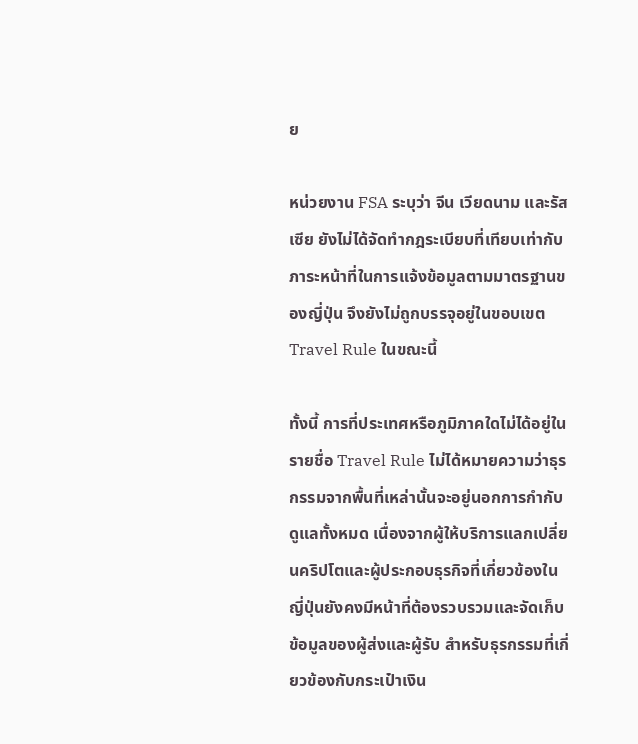ย

หน่วยงาน FSA ระบุว่า จีน เวียดนาม และรัสเซีย ยังไม่ได้จัดทำกฎระเบียบที่เทียบเท่ากับภาระหน้าที่ในการแจ้งข้อมูลตามมาตรฐานของญี่ปุ่น จึงยังไม่ถูกบรรจุอยู่ในขอบเขต Travel Rule ในขณะนี้

ทั้งนี้ การที่ประเทศหรือภูมิภาคใดไม่ได้อยู่ในรายชื่อ Travel Rule ไม่ได้หมายความว่าธุรกรรมจากพื้นที่เหล่านั้นจะอยู่นอกการกำกับดูแลทั้งหมด เนื่องจากผู้ให้บริการแลกเปลี่ยนคริปโตและผู้ประกอบธุรกิจที่เกี่ยวข้องในญี่ปุ่นยังคงมีหน้าที่ต้องรวบรวมและจัดเก็บข้อมูลของผู้ส่งและผู้รับ สำหรับธุรกรรมที่เกี่ยวข้องกับกระเป๋าเงิน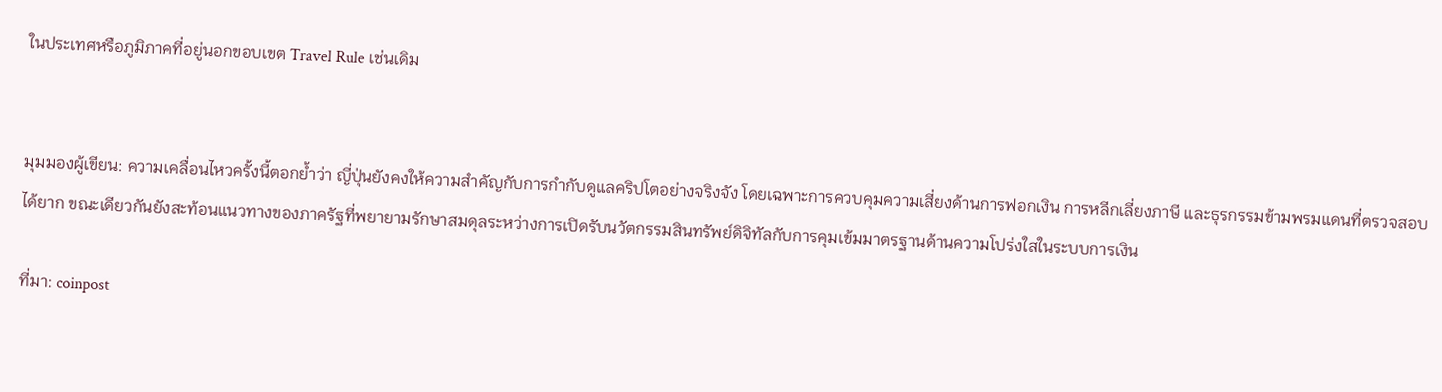ในประเทศหรือภูมิภาคที่อยู่นอกขอบเขต Travel Rule เช่นเดิม


มุมมองผู้เขียน: ความเคลื่อนไหวครั้งนี้ตอกย้ำว่า ญี่ปุ่นยังคงให้ความสำคัญกับการกำกับดูแลคริปโตอย่างจริงจัง โดยเฉพาะการควบคุมความเสี่ยงด้านการฟอกเงิน การหลีกเลี่ยงภาษี และธุรกรรมข้ามพรมแดนที่ตรวจสอบได้ยาก ขณะเดียวกันยังสะท้อนแนวทางของภาครัฐที่พยายามรักษาสมดุลระหว่างการเปิดรับนวัตกรรมสินทรัพย์ดิจิทัลกับการคุมเข้มมาตรฐานด้านความโปร่งใสในระบบการเงิน

ที่มา: coinpost